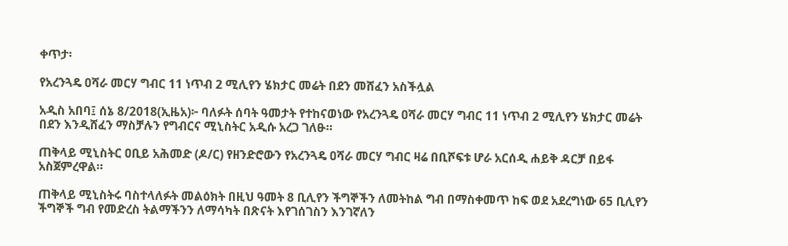ቀጥታ፡

የአረንጓዴ ዐሻራ መርሃ ግብር 11 ነጥብ 2 ሚሊየን ሄክታር መሬት በደን መሸፈን አስችሏል

አዲስ አበባ፤ ሰኔ 8/2018(ኢዜአ)፦ ባለፉት ሰባት ዓመታት የተከናወነው የአረንጓዴ ዐሻራ መርሃ ግብር 11 ነጥብ 2 ሚሊየን ሄክታር መሬት በደን እንዲሸፈን ማስቻሉን የግብርና ሚኒስትር አዲሱ አረጋ ገለፁ።

ጠቅላይ ሚኒስትር ዐቢይ አሕመድ (ዶ/ር) የዘንድሮውን የአረንጓዴ ዐሻራ መርሃ ግብር ዛሬ በቢሾፍቱ ሆራ አርሰዲ ሐይቅ ዳርቻ በይፋ አስጀምረዋል።

ጠቅላይ ሚኒስትሩ ባስተላለፉት መልዕክት በዚህ ዓመት 8 ቢሊየን ችግኞችን ለመትከል ግብ በማስቀመጥ ከፍ ወደ አደረግነው 65 ቢሊየን ችግኞች ግብ የመድረስ ትልማችንን ለማሳካት በጽናት እየገሰገስን እንገኛለን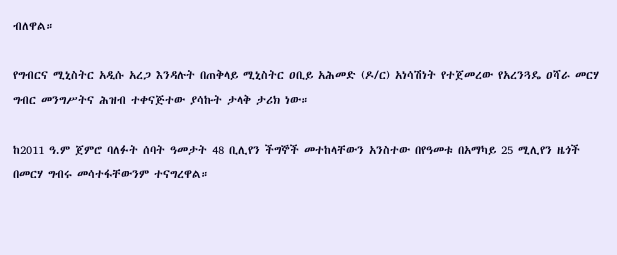ብለዋል።

የግብርና ሚኒስትር አዲሱ አረጋ እንዳሉት በጠቅላይ ሚኒስትር ዐቢይ አሕመድ (ዶ/ር) አነሳሽነት የተጀመረው የአረንጓዴ ዐሻራ መርሃ ግብር መንግሥትና ሕዝብ ተቀናጅተው ያሳኩት ታላቅ ታሪክ ነው።

ከ2011 ዓ.ም ጀምሮ ባለፉት ሰባት ዓመታት 48 ቢሊየን ችግኞች መተከላቸውን አንስተው በየዓመቱ በአማካይ 25 ሚሊየን ዜጎች በመርሃ ግብሩ መሳተፋቸውንም ተናግረዋል።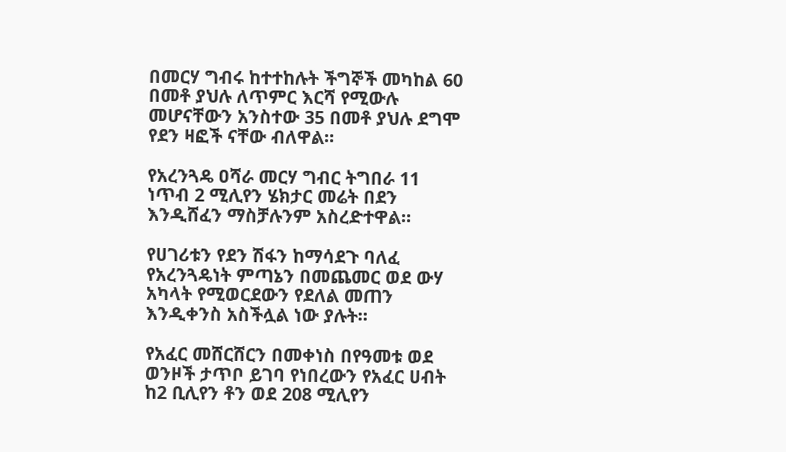በመርሃ ግብሩ ከተተከሉት ችግኞች መካከል 60 በመቶ ያህሉ ለጥምር እርሻ የሚውሉ መሆናቸውን አንስተው 35 በመቶ ያህሉ ደግሞ የደን ዛፎች ናቸው ብለዋል።

የአረንጓዴ ዐሻራ መርሃ ግብር ትግበራ 11 ነጥብ 2 ሚሊየን ሄክታር መሬት በደን እንዲሸፈን ማስቻሉንም አስረድተዋል።

የሀገሪቱን የደን ሽፋን ከማሳደጉ ባለፈ የአረንጓዴነት ምጣኔን በመጨመር ወደ ውሃ አካላት የሚወርደውን የደለል መጠን እንዲቀንስ አስችሏል ነው ያሉት።

የአፈር መሸርሸርን በመቀነስ በየዓመቱ ወደ ወንዞች ታጥቦ ይገባ የነበረውን የአፈር ሀብት ከ2 ቢሊየን ቶን ወደ 208 ሚሊየን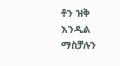ቶን ዝቅ እንዲል ማስቻሉን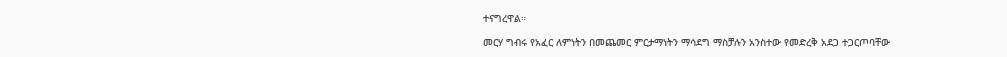ተናግረዋል።

መርሃ ግብሩ የአፈር ለምነትን በመጨመር ምርታማነትን ማሳደግ ማስቻሉን አንስተው የመድረቅ አደጋ ተጋርጦባቸው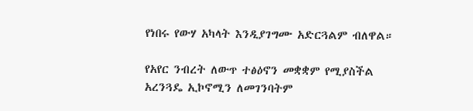የነበሩ የውሃ አካላት እንዲያገግሙ አድርጓልም ብለዋል።

የአየር ንብረት ለውጥ ተፅዕኖን መቋቋም የሚያስችል አረንጓዴ ኢኮኖሚን ለመገንባትም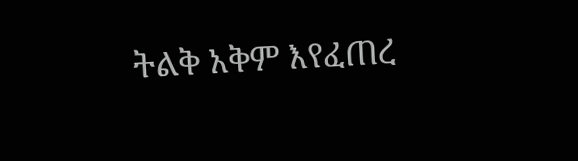ትልቅ አቅም እየፈጠረ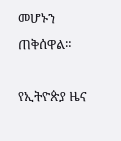መሆኑን ጠቅሰዋል።

የኢትዮጵያ ዜና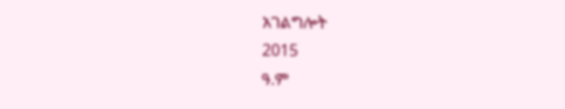አገልግሎት
2015
ዓ.ም